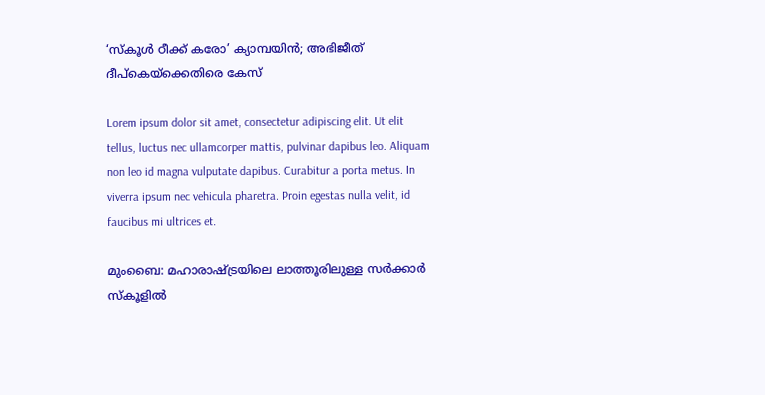‘സ്‌കൂള്‍ ഠീക്ക് കരോ’ ക്യാമ്പയിന്‍; അഭിജീത് ദീപ്‌കെയ്‌ക്കെതിരെ കേസ്

Lorem ipsum dolor sit amet, consectetur adipiscing elit. Ut elit tellus, luctus nec ullamcorper mattis, pulvinar dapibus leo. Aliquam non leo id magna vulputate dapibus. Curabitur a porta metus. In viverra ipsum nec vehicula pharetra. Proin egestas nulla velit, id faucibus mi ultrices et.

മുംബൈ: മഹാരാഷ്ട്രയിലെ ലാത്തൂരിലുള്ള സര്‍ക്കാര്‍ സ്‌കൂളില്‍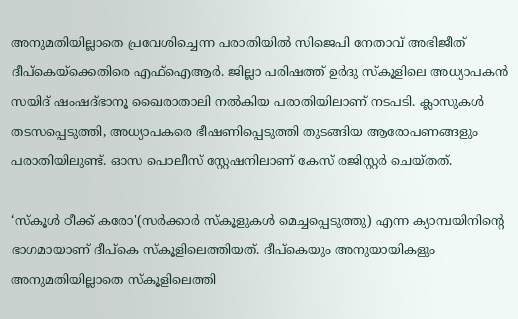അനുമതിയില്ലാതെ പ്രവേശിച്ചെന്ന പരാതിയിൽ സിജെപി നേതാവ് അഭിജീത് ദീപ്‌കെയ്‌ക്കെതിരെ എഫ്‌ഐആര്‍. ജില്ലാ പരിഷത്ത് ഉര്‍ദു സ്‌കൂളിലെ അധ്യാപകന്‍ സയിദ് ഷംഷദ്ഭാനൂ ഖൈരാതാലി നല്‍കിയ പരാതിയിലാണ് നടപടി. ക്ലാസുകള്‍ തടസപ്പെടുത്തി, അധ്യാപകരെ ഭീഷണിപ്പെടുത്തി തുടങ്ങിയ ആരോപണങ്ങളും പരാതിയിലുണ്ട്. ഓസ പൊലീസ് സ്റ്റേഷനിലാണ് കേസ് രജിസ്റ്റര്‍ ചെയ്തത്.

‘സ്‌കൂള്‍ ഠീക്ക് കരോ'(സര്‍ക്കാര്‍ സ്‌കൂളുകള്‍ മെച്ചപ്പെടുത്തു) എന്ന ക്യാമ്പയിനിന്റെ ഭാഗമായാണ് ദീപ്‌കെ സ്‌കൂളിലെത്തിയത്. ദീപ്‌കെയും അനുയായികളും അനുമതിയില്ലാതെ സ്‌കൂളിലെത്തി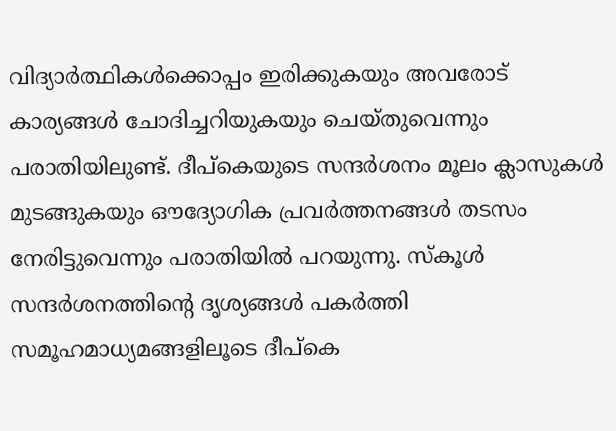വിദ്യാര്‍ത്ഥികള്‍ക്കൊപ്പം ഇരിക്കുകയും അവരോട് കാര്യങ്ങൾ ചോദിച്ചറിയുകയും ചെയ്തുവെന്നും പരാതിയിലുണ്ട്. ദീപ്‌കെയുടെ സന്ദര്‍ശനം മൂലം ക്ലാസുകള്‍ മുടങ്ങുകയും ഔദ്യോഗിക പ്രവര്‍ത്തനങ്ങള്‍ തടസം നേരിട്ടുവെന്നും പരാതിയിൽ പറയുന്നു. സ്കൂൾ സന്ദർശനത്തിന്റെ ദൃശ്യങ്ങൾ പകർത്തി സമൂഹമാധ്യമങ്ങളിലൂടെ ദീപ്‌കെ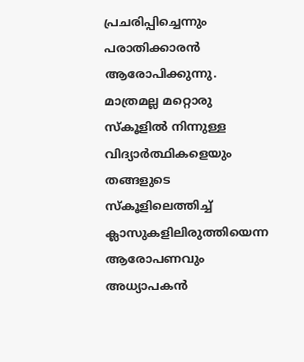പ്രചരിപ്പിച്ചെന്നും പരാതിക്കാരൻ ആരോപിക്കുന്നു. മാത്രമല്ല മറ്റൊരു സ്‌കൂളില്‍ നിന്നുള്ള വിദ്യാര്‍ത്ഥികളെയും തങ്ങളുടെ സ്‌കൂളിലെത്തിച്ച് ക്ലാസുകളിലിരുത്തിയെന്ന ആരോപണവും അധ്യാപകൻ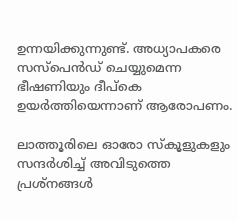ഉന്നയിക്കുന്നുണ്ട്. അധ്യാപകരെ സസ്‌പെന്‍ഡ് ചെയ്യുമെന്ന ഭീഷണിയും ദീപ്‌കെ ഉയര്‍ത്തിയെന്നാണ് ആരോപണം.

ലാത്തൂരിലെ ഓരോ സ്‌കൂളുകളും സന്ദര്‍ശിച്ച് അവിടുത്തെ പ്രശ്‌നങ്ങള്‍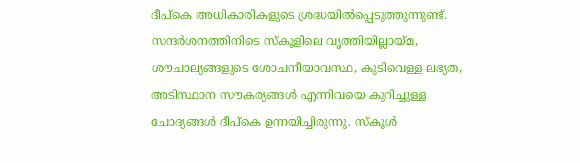ദീപ്‌കെ അധികാരികളുടെ ശ്രദ്ധയില്‍പ്പെടുത്തുന്നുണ്ട്. സന്ദര്‍ശനത്തിനിടെ സ്കൂളിലെ വൃത്തിയില്ലായ്മ, ശൗചാല്യങ്ങളുടെ ശോചനീയാവസ്ഥ, കുടിവെള്ള ലഭ്യത, അടിസ്ഥാന സൗകര്യങ്ങള്‍ എന്നിവയെ കുറിച്ചുള്ള ചോദ്യങ്ങള്‍ ദീപ്‌കെ ഉന്നയിച്ചിരുന്നു. സ്‌കൂള്‍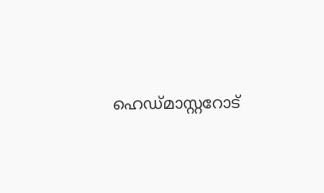ഹെഡ്മാസ്റ്ററോട്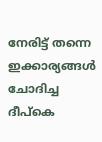നേരിട്ട് തന്നെ ഇക്കാര്യങ്ങള്‍ ചോദിച്ച ദീപ്‌കെ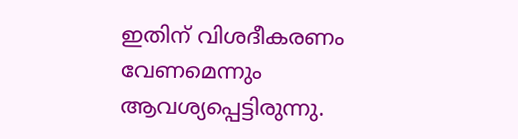ഇതിന് വിശദീകരണം വേണമെന്നും ആവശ്യപ്പെട്ടിരുന്നു.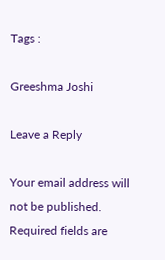Tags :

Greeshma Joshi

Leave a Reply

Your email address will not be published. Required fields are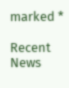marked *

Recent News